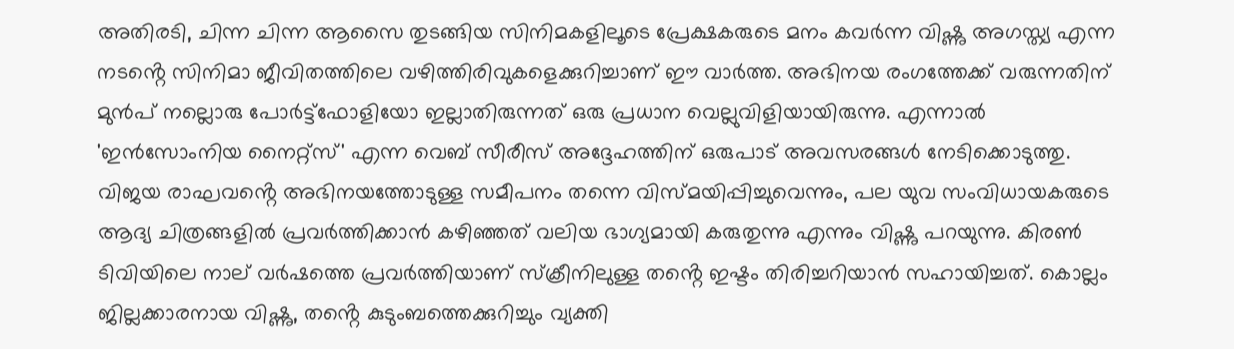അതിരടി, ചിന്ന ചിന്ന ആസൈ തുടങ്ങിയ സിനിമകളിലൂടെ പ്രേക്ഷകരുടെ മനം കവർന്ന വിഷ്ണു അഗസ്ത്യ എന്ന നടൻ്റെ സിനിമാ ജീവിതത്തിലെ വഴിത്തിരിവുകളെക്കുറിച്ചാണ് ഈ വാർത്ത. അഭിനയ രംഗത്തേക്ക് വരുന്നതിന് മുൻപ് നല്ലൊരു പോർട്ട്‌ഫോളിയോ ഇല്ലാതിരുന്നത് ഒരു പ്രധാന വെല്ലുവിളിയായിരുന്നു. എന്നാൽ 'ഇൻസോംനിയ നൈറ്റ്സ്' എന്ന വെബ് സീരീസ് അദ്ദേഹത്തിന് ഒരുപാട് അവസരങ്ങൾ നേടിക്കൊടുത്തു. വിജയ രാഘവൻ്റെ അഭിനയത്തോടുള്ള സമീപനം തന്നെ വിസ്മയിപ്പിച്ചുവെന്നും, പല യുവ സംവിധായകരുടെ ആദ്യ ചിത്രങ്ങളിൽ പ്രവർത്തിക്കാൻ കഴിഞ്ഞത് വലിയ ഭാഗ്യമായി കരുതുന്നു എന്നും വിഷ്ണു പറയുന്നു. കിരൺ ടിവിയിലെ നാല് വർഷത്തെ പ്രവർത്തിയാണ് സ്ക്രീനിലുള്ള തൻ്റെ ഇഷ്ടം തിരിച്ചറിയാൻ സഹായിച്ചത്. കൊല്ലം ജില്ലക്കാരനായ വിഷ്ണു, തൻ്റെ കുടുംബത്തെക്കുറിച്ചും വ്യക്തി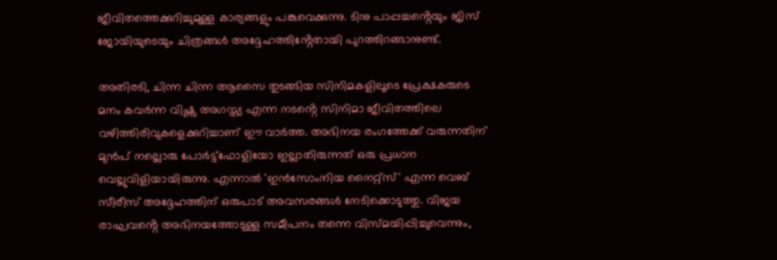ജീവിതത്തെക്കുറിച്ചുമുള്ള കാര്യങ്ങളും പങ്കുവെക്കുന്നു. ടിനു പാപ്പച്ചൻ്റെയും ജിസ് ജോയിയുടെയും ചിത്രങ്ങൾ അദ്ദേഹത്തിൻ്റേതായി പുറത്തിറങ്ങാനുണ്ട്.

അതിരടി, ചിന്ന ചിന്ന ആസൈ തുടങ്ങിയ സിനിമകളിലൂടെ പ്രേക്ഷകരുടെ മനം കവർന്ന വിഷ്ണു അഗസ്ത്യ എന്ന നടൻ്റെ സിനിമാ ജീവിതത്തിലെ വഴിത്തിരിവുകളെക്കുറിച്ചാണ് ഈ വാർത്ത. അഭിനയ രംഗത്തേക്ക് വരുന്നതിന് മുൻപ് നല്ലൊരു പോർട്ട്‌ഫോളിയോ ഇല്ലാതിരുന്നത് ഒരു പ്രധാന വെല്ലുവിളിയായിരുന്നു. എന്നാൽ 'ഇൻസോംനിയ നൈറ്റ്സ്' എന്ന വെബ് സീരീസ് അദ്ദേഹത്തിന് ഒരുപാട് അവസരങ്ങൾ നേടിക്കൊടുത്തു. വിജയ രാഘവൻ്റെ അഭിനയത്തോടുള്ള സമീപനം തന്നെ വിസ്മയിപ്പിച്ചുവെന്നും,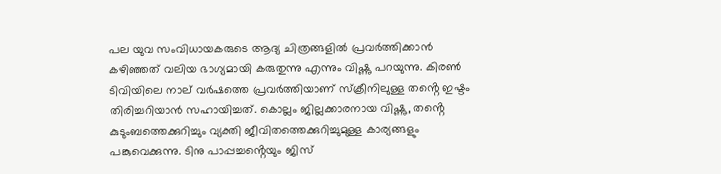പല യുവ സംവിധായകരുടെ ആദ്യ ചിത്രങ്ങളിൽ പ്രവർത്തിക്കാൻ കഴിഞ്ഞത് വലിയ ഭാഗ്യമായി കരുതുന്നു എന്നും വിഷ്ണു പറയുന്നു. കിരൺ ടിവിയിലെ നാല് വർഷത്തെ പ്രവർത്തിയാണ് സ്ക്രീനിലുള്ള തൻ്റെ ഇഷ്ടം തിരിച്ചറിയാൻ സഹായിച്ചത്. കൊല്ലം ജില്ലക്കാരനായ വിഷ്ണു, തൻ്റെ കുടുംബത്തെക്കുറിച്ചും വ്യക്തി ജീവിതത്തെക്കുറിച്ചുമുള്ള കാര്യങ്ങളും പങ്കുവെക്കുന്നു. ടിനു പാപ്പച്ചൻ്റെയും ജിസ്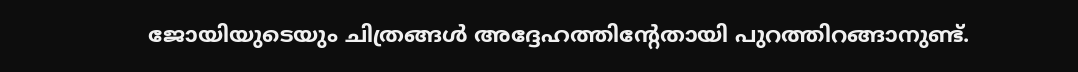ജോയിയുടെയും ചിത്രങ്ങൾ അദ്ദേഹത്തിൻ്റേതായി പുറത്തിറങ്ങാനുണ്ട്.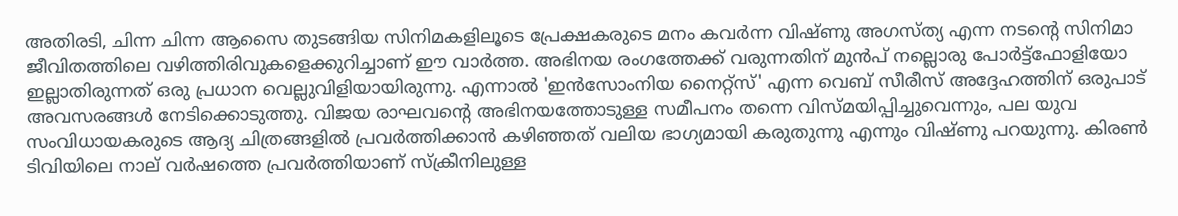അതിരടി, ചിന്ന ചിന്ന ആസൈ തുടങ്ങിയ സിനിമകളിലൂടെ പ്രേക്ഷകരുടെ മനം കവർന്ന വിഷ്ണു അഗസ്ത്യ എന്ന നടൻ്റെ സിനിമാ ജീവിതത്തിലെ വഴിത്തിരിവുകളെക്കുറിച്ചാണ് ഈ വാർത്ത. അഭിനയ രംഗത്തേക്ക് വരുന്നതിന് മുൻപ് നല്ലൊരു പോർട്ട്‌ഫോളിയോ ഇല്ലാതിരുന്നത് ഒരു പ്രധാന വെല്ലുവിളിയായിരുന്നു. എന്നാൽ 'ഇൻസോംനിയ നൈറ്റ്സ്' എന്ന വെബ് സീരീസ് അദ്ദേഹത്തിന് ഒരുപാട് അവസരങ്ങൾ നേടിക്കൊടുത്തു. വിജയ രാഘവൻ്റെ അഭിനയത്തോടുള്ള സമീപനം തന്നെ വിസ്മയിപ്പിച്ചുവെന്നും, പല യുവ സംവിധായകരുടെ ആദ്യ ചിത്രങ്ങളിൽ പ്രവർത്തിക്കാൻ കഴിഞ്ഞത് വലിയ ഭാഗ്യമായി കരുതുന്നു എന്നും വിഷ്ണു പറയുന്നു. കിരൺ ടിവിയിലെ നാല് വർഷത്തെ പ്രവർത്തിയാണ് സ്ക്രീനിലുള്ള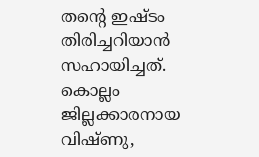തൻ്റെ ഇഷ്ടം തിരിച്ചറിയാൻ സഹായിച്ചത്. കൊല്ലം ജില്ലക്കാരനായ വിഷ്ണു,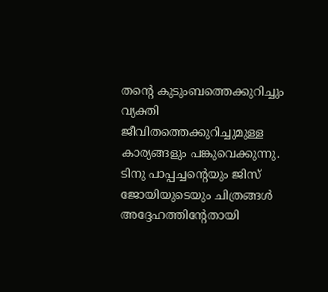തൻ്റെ കുടുംബത്തെക്കുറിച്ചും വ്യക്തി ജീവിതത്തെക്കുറിച്ചുമുള്ള കാര്യങ്ങളും പങ്കുവെക്കുന്നു. ടിനു പാപ്പച്ചൻ്റെയും ജിസ് ജോയിയുടെയും ചിത്രങ്ങൾ അദ്ദേഹത്തിൻ്റേതായി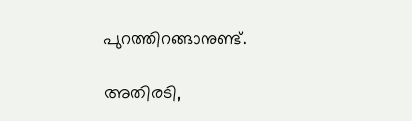പുറത്തിറങ്ങാനുണ്ട്.

അതിരടി,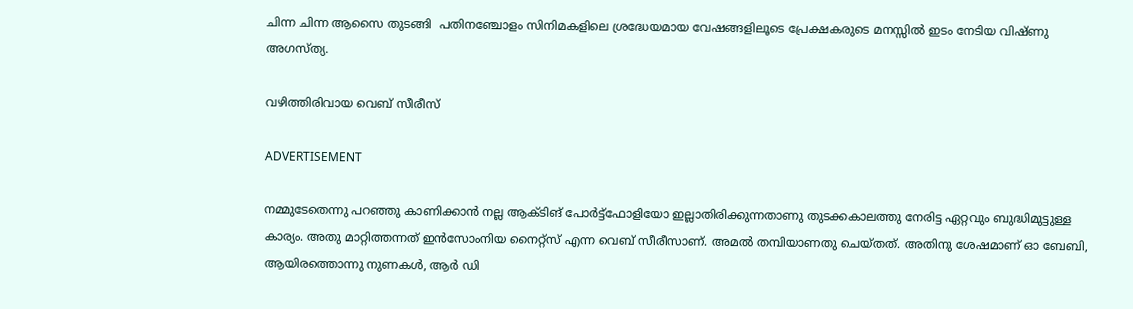ചിന്ന ചിന്ന ആസൈ തുടങ്ങി  പതിനഞ്ചോളം സിനിമകളിലെ ശ്രദ്ധേയമായ വേഷങ്ങളിലൂടെ പ്രേക്ഷകരുടെ മനസ്സിൽ ഇടം നേടിയ വിഷ്ണു അഗസ്ത്യ.

വഴിത്തിരിവായ വെബ് സീരീസ്

ADVERTISEMENT

നമ്മുടേതെന്നു പറഞ്ഞു കാണിക്കാൻ നല്ല ആക്ടിങ് പോർട്ട്ഫോളിയോ ഇല്ലാതിരിക്കുന്നതാണു തുടക്കകാലത്തു നേരിട്ട ഏറ്റവും ബുദ്ധിമുട്ടുള്ള കാര്യം. അതു മാറ്റിത്തന്നത് ഇൻസോംനിയ നൈറ്റ്സ് എന്ന വെബ് സീരീസാണ്. അമൽ തമ്പിയാണതു ചെയ്തത്. അതിനു ശേഷമാണ് ഓ ബേബി, ആയിരത്തൊന്നു നുണകൾ, ആർ ഡി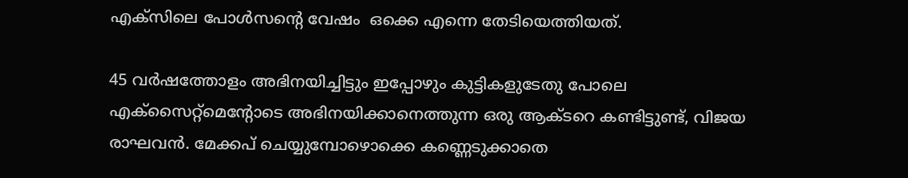എക്സിലെ പോൾസന്റെ വേഷം  ഒക്കെ എന്നെ തേടിയെത്തിയത്.

45 വർഷത്തോളം അഭിനയിച്ചിട്ടും ഇപ്പോഴും കുട്ടികളുടേതു പോലെ എക്സൈറ്റ്മെന്റോടെ അഭിനയിക്കാനെത്തുന്ന ഒരു ആക്ടറെ കണ്ടിട്ടുണ്ട്, വിജയ രാഘവൻ. മേക്കപ് ചെയ്യുമ്പോഴൊക്കെ കണ്ണെടുക്കാതെ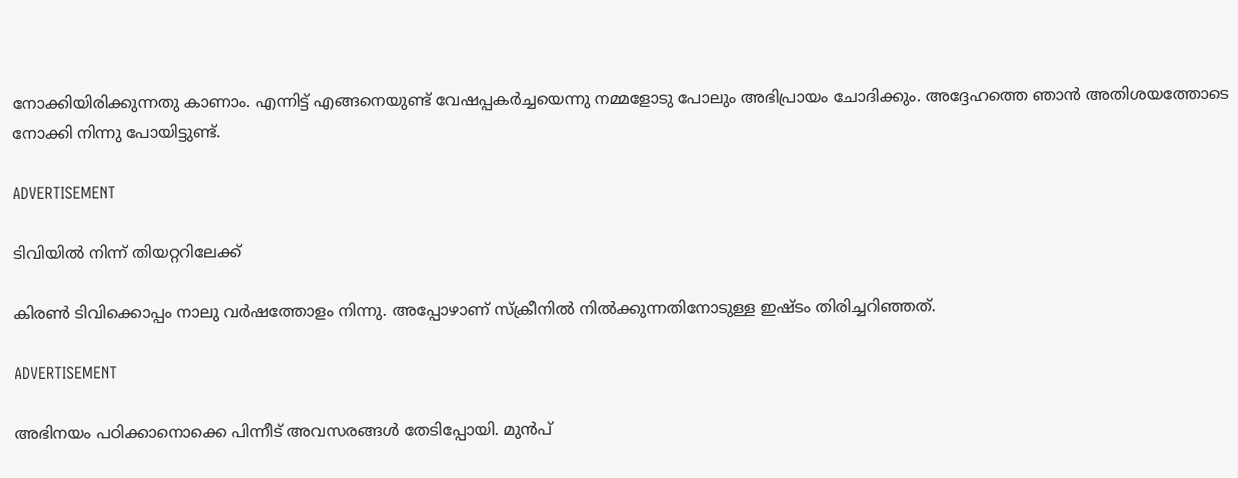നോക്കിയിരിക്കുന്നതു കാണാം. എന്നിട്ട് എങ്ങനെയുണ്ട് വേഷപ്പകർച്ചയെന്നു നമ്മളോടു പോലും അഭിപ്രായം ചോദിക്കും. അദ്ദേഹത്തെ ഞാന്‍ ‍അതിശയത്തോടെ നോക്കി നിന്നു പോയിട്ടുണ്ട്.

ADVERTISEMENT

ടിവിയിൽ നിന്ന് തിയറ്ററിലേക്ക്

കിരൺ ടിവിക്കൊപ്പം നാലു വർഷത്തോളം നിന്നു. അപ്പോഴാണ് സ്ക്രീനിൽ നിൽക്കുന്നതിനോടുള്ള ഇഷ്ടം തിരിച്ചറിഞ്ഞത്.

ADVERTISEMENT

അഭിനയം പഠിക്കാനൊക്കെ പിന്നീട് അവസരങ്ങൾ തേടിപ്പോയി. മുൻപ്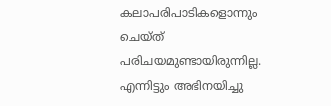കലാപരിപാടികളൊന്നും ചെയ്ത് പരിചയമുണ്ടായിരുന്നില്ല. എന്നിട്ടും അഭിനയിച്ചു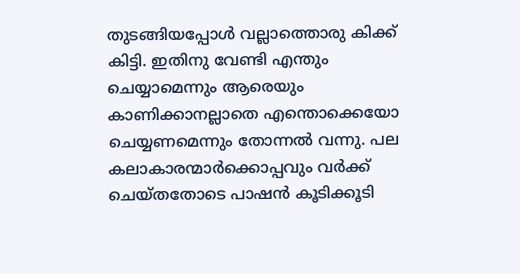തുടങ്ങിയപ്പോൾ വല്ലാത്തൊരു കിക്ക് കിട്ടി. ഇതിനു വേണ്ടി എന്തും ചെയ്യാമെന്നും ആരെയും കാണിക്കാനല്ലാതെ എന്തൊക്കെയോ ചെയ്യണമെന്നും തോന്നൽ വന്നു. പല കലാകാരന്മാർക്കൊപ്പവും വർക്ക് ചെയ്തതോടെ പാഷൻ കൂടിക്കൂടി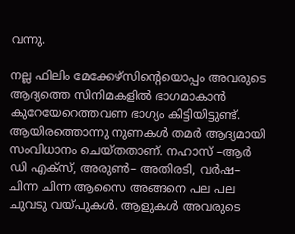വന്നു.

നല്ല ഫിലിം മേക്കേഴ്സിന്റെയൊപ്പം അവരുടെ ആദ്യത്തെ സിനിമകളിൽ ഭാഗമാകാൻ കുറേയേറെത്തവണ ഭാഗ്യം കിട്ടിയിട്ടുണ്ട്. ആയിരത്തൊന്നു നുണകൾ തമർ ആദ്യമായി സംവിധാനം ചെയ്തതാണ്. നഹാസ് –ആർ ഡി എക്സ്, അരുൺ– അതിരടി, വർഷ– ചിന്ന ചിന്ന ആസൈ അങ്ങനെ പല പല ചുവടു വയ്പുകൾ. ആളുകൾ അവരുടെ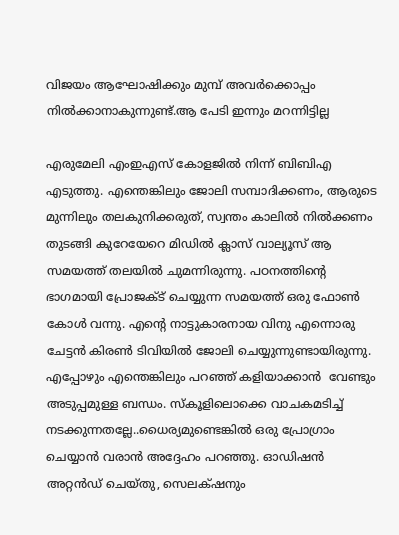വിജയം ആഘോഷിക്കും മുമ്പ് അവർക്കൊപ്പം നിൽക്കാനാകുന്നുണ്ട്.ആ പേടി ഇന്നും മറന്നിട്ടില്ല

എരുമേലി എംഇഎസ് കോളജിൽ നിന്ന് ബിബിഎ എടുത്തു. എന്തെങ്കിലും ജോലി സമ്പാദിക്കണം, ആരുടെ മുന്നിലും തലകുനിക്കരുത്, സ്വന്തം കാലിൽ നിൽക്കണം തുടങ്ങി കുറേയേറെ മിഡിൽ ക്ലാസ് വാല്യൂസ് ആ സമയത്ത് തലയിൽ ചുമന്നിരുന്നു. പഠനത്തിന്റെ ഭാഗമായി പ്രോജക്ട് ചെയ്യുന്ന സമയത്ത് ഒരു ഫോൺ കോൾ വന്നു. എന്റെ നാട്ടുകാരനായ വിനു എന്നൊരു ചേട്ടൻ കിരൺ ടിവിയിൽ ജോലി ചെയ്യുന്നുണ്ടായിരുന്നു. എപ്പോഴും എന്തെങ്കിലും പറഞ്ഞ് കളിയാക്കാൻ  വേണ്ടും അടുപ്പമുള്ള ബന്ധം. സ്കൂളിലൊക്കെ വാചകമടിച്ച് നടക്കുന്നതല്ലേ..ധൈര്യമുണ്ടെങ്കിൽ ഒരു പ്രോഗ്രാം ചെയ്യാൻ വരാൻ അദ്ദേഹം പറഞ്ഞു. ഓഡിഷൻ അറ്റൻ‌ഡ് ചെയ്തു, സെലക്‌ഷനും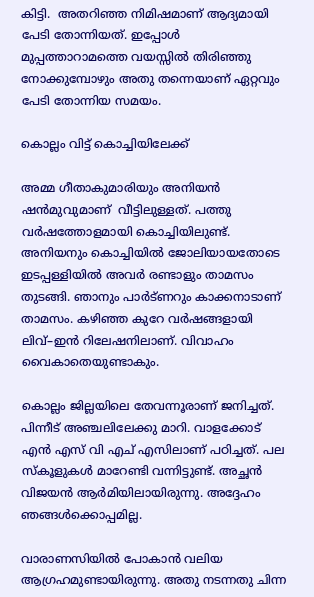കിട്ടി.  അതറിഞ്ഞ നിമിഷമാണ് ആദ്യമായി പേടി തോന്നിയത്. ഇപ്പോൾ മുപ്പത്താറാമത്തെ വയസ്സിൽ തിരിഞ്ഞു നോക്കുമ്പോഴും അതു തന്നെയാണ് ഏറ്റവും പേടി തോന്നിയ സമയം.

കൊല്ലം വിട്ട് കൊച്ചിയിലേക്ക്

അമ്മ ഗീതാകുമാരിയും അനിയൻ ഷൻമുവുമാണ്  വീട്ടിലുള്ളത്. പത്തു വർഷത്തോളമായി കൊച്ചിയിലുണ്ട്. അനിയനും കൊച്ചിയിൽ ജോലിയായതോടെ ഇടപ്പള്ളിയിൽ അവർ രണ്ടാളും താമസം തുടങ്ങി. ഞാനും പാർട്ണറും കാക്കനാടാണ് താമസം. കഴിഞ്ഞ കുറേ വർഷങ്ങളായി ലിവ്–ഇൻ റിലേഷനിലാണ്. വിവാഹം വൈകാതെയുണ്ടാകും.

കൊല്ലം ജില്ലയിലെ തേവന്നൂരാണ് ജനിച്ചത്. പിന്നീട് അഞ്ചലിലേക്കു മാറി. വാളക്കോട് എൻ എസ് വി എച് എസിലാണ് പഠിച്ചത്. പല സ്കൂളുകൾ മാറേണ്ടി വന്നിട്ടുണ്ട്. അച്ഛൻ വിജയൻ ആർമിയിലായിരുന്നു. അദ്ദേഹം ഞങ്ങൾക്കൊപ്പമില്ല.

വാരാണസിയിൽ പോകാൻ വലിയ ആഗ്രഹമുണ്ടായിരുന്നു. അതു നടന്നതു ചിന്ന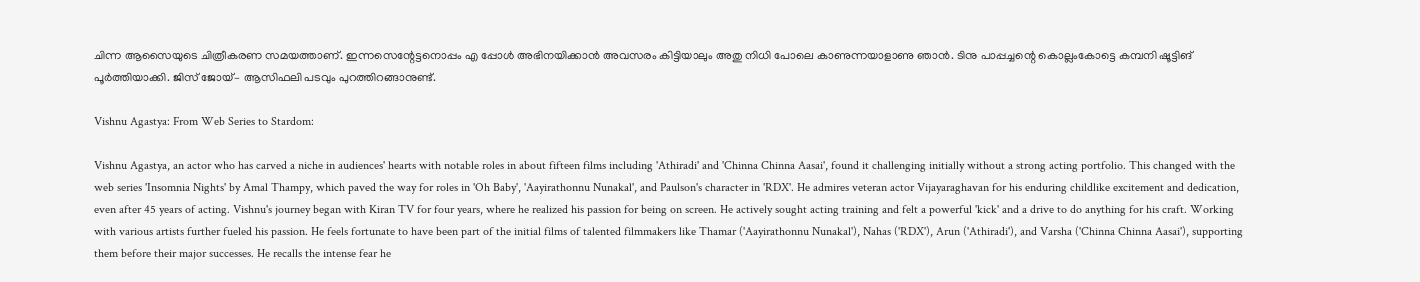ചിന്ന ആസൈയുടെ ചിത്രീകരണ സമയത്താണ്. ഇന്നസെന്റേട്ടനൊപ്പം എ പ്പോൾ അഭിനയിക്കാൻ അവസരം കിട്ടിയാലും അതു നിധി പോലെ കാണുന്നയാളാണു ഞാൻ. ടിനു പാപ്പച്ചന്റെ കൊല്ലംകോട്ടെ കമ്പനി ഷൂട്ടിങ് പൂർത്തിയാക്കി. ജിസ് ജോയ്– ആസിഫലി പടവും പുറത്തിറങ്ങാനുണ്ട്.

Vishnu Agastya: From Web Series to Stardom:

Vishnu Agastya, an actor who has carved a niche in audiences' hearts with notable roles in about fifteen films including 'Athiradi' and 'Chinna Chinna Aasai', found it challenging initially without a strong acting portfolio. This changed with the web series 'Insomnia Nights' by Amal Thampy, which paved the way for roles in 'Oh Baby', 'Aayirathonnu Nunakal', and Paulson's character in 'RDX'. He admires veteran actor Vijayaraghavan for his enduring childlike excitement and dedication, even after 45 years of acting. Vishnu's journey began with Kiran TV for four years, where he realized his passion for being on screen. He actively sought acting training and felt a powerful 'kick' and a drive to do anything for his craft. Working with various artists further fueled his passion. He feels fortunate to have been part of the initial films of talented filmmakers like Thamar ('Aayirathonnu Nunakal'), Nahas ('RDX'), Arun ('Athiradi'), and Varsha ('Chinna Chinna Aasai'), supporting them before their major successes. He recalls the intense fear he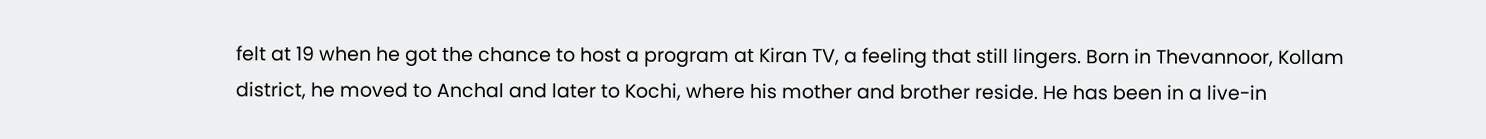felt at 19 when he got the chance to host a program at Kiran TV, a feeling that still lingers. Born in Thevannoor, Kollam district, he moved to Anchal and later to Kochi, where his mother and brother reside. He has been in a live-in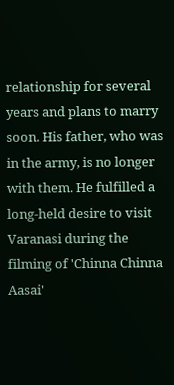relationship for several years and plans to marry soon. His father, who was in the army, is no longer with them. He fulfilled a long-held desire to visit Varanasi during the filming of 'Chinna Chinna Aasai'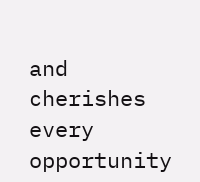and cherishes every opportunity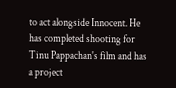to act alongside Innocent. He has completed shooting for Tinu Pappachan's film and has a project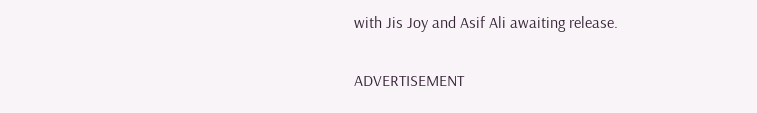with Jis Joy and Asif Ali awaiting release.

ADVERTISEMENT